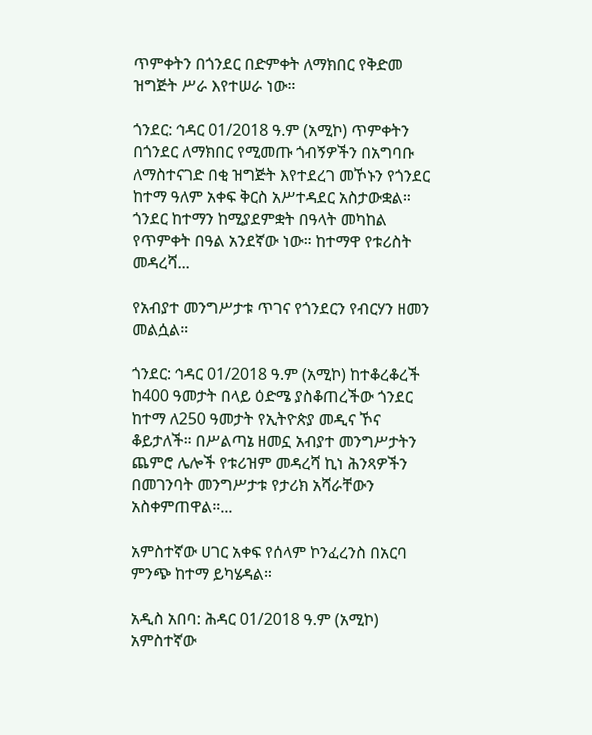ጥምቀትን በጎንደር በድምቀት ለማክበር የቅድመ ዝግጅት ሥራ እየተሠራ ነው።

ጎንደር: ኅዳር 01/2018 ዓ.ም (አሚኮ) ጥምቀትን በጎንደር ለማክበር የሚመጡ ጎብኝዎችን በአግባቡ ለማስተናገድ በቂ ዝግጅት እየተደረገ መኾኑን የጎንደር ከተማ ዓለም አቀፍ ቅርስ አሥተዳደር አስታውቋል።  ጎንደር ከተማን ከሚያደምቋት በዓላት መካከል የጥምቀት በዓል አንደኛው ነው። ከተማዋ የቱሪስት መዳረሻ...

የአብያተ መንግሥታቱ ጥገና የጎንደርን የብርሃን ዘመን መልሷል።

ጎንደር: ኅዳር 01/2018 ዓ.ም (አሚኮ) ከተቆረቆረች ከ400 ዓመታት በላይ ዕድሜ ያስቆጠረችው ጎንደር ከተማ ለ250 ዓመታት የኢትዮጵያ መዲና ኾና ቆይታለች። በሥልጣኔ ዘመኗ አብያተ መንግሥታትን ጨምሮ ሌሎች የቱሪዝም መዳረሻ ኪነ ሕንጻዎችን በመገንባት መንግሥታቱ የታሪክ አሻራቸውን አስቀምጠዋል።...

አምስተኛው ሀገር አቀፍ የሰላም ኮንፈረንስ በአርባ ምንጭ ከተማ ይካሄዳል።

አዲስ አበባ: ሕዳር 01/2018 ዓ.ም (አሚኮ) አምስተኛው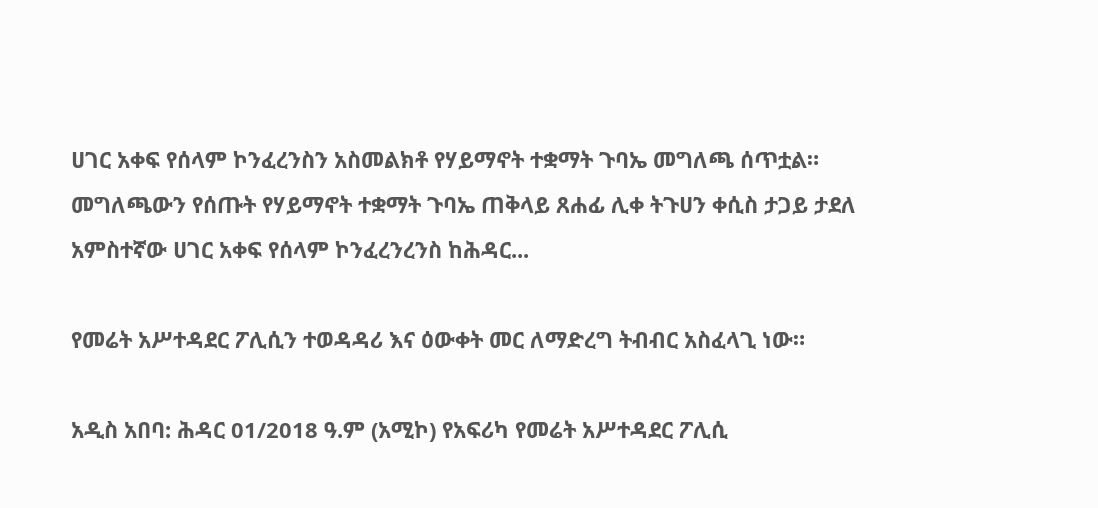ሀገር አቀፍ የሰላም ኮንፈረንስን አስመልክቶ የሃይማኖት ተቋማት ጉባኤ መግለጫ ሰጥቷል። መግለጫውን የሰጡት የሃይማኖት ተቋማት ጉባኤ ጠቅላይ ጸሐፊ ሊቀ ትጉሀን ቀሲስ ታጋይ ታደለ አምስተኛው ሀገር አቀፍ የሰላም ኮንፈረንረንስ ከሕዳር...

የመሬት አሥተዳደር ፖሊሲን ተወዳዳሪ እና ዕውቀት መር ለማድረግ ትብብር አስፈላጊ ነው።

አዲስ አበባ: ሕዳር 01/2018 ዓ.ም (አሚኮ) የአፍሪካ የመሬት አሥተዳደር ፖሊሲ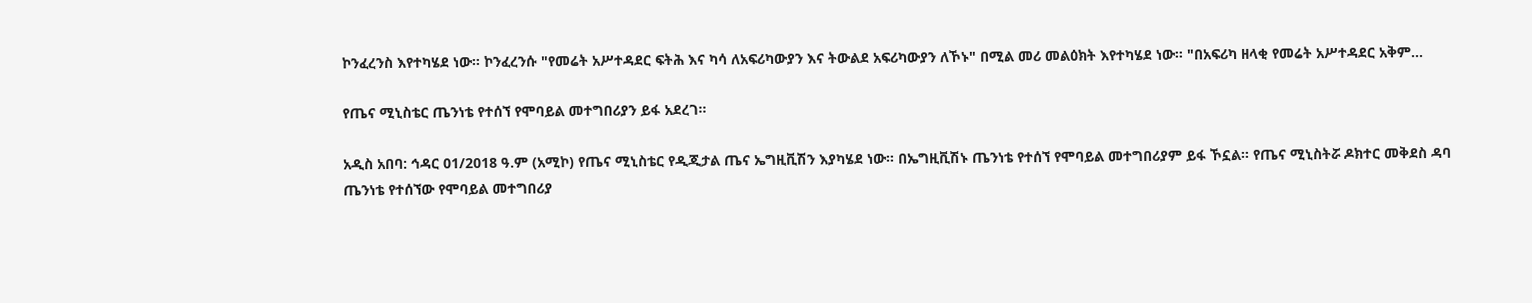ኮንፈረንስ እየተካሄደ ነው። ኮንፈረንሱ "የመሬት አሥተዳደር ፍትሕ እና ካሳ ለአፍሪካውያን እና ትውልደ አፍሪካውያን ለኾኑ" በሚል መሪ መልዕክት እየተካሄደ ነው። "በአፍሪካ ዘላቂ የመሬት አሥተዳደር አቅም...

የጤና ሚኒስቴር ጤንነቴ የተሰኘ የሞባይል መተግበሪያን ይፋ አደረገ።

አዲስ አበባ: ኅዳር 01/2018 ዓ.ም (አሚኮ) የጤና ሚኒስቴር የዲጂታል ጤና ኤግዚቪሽን እያካሄደ ነው። በኤግዚቪሽኑ ጤንነቴ የተሰኘ የሞባይል መተግበሪያም ይፋ ኾኗል። የጤና ሚኒስትሯ ዶክተር መቅደስ ዳባ ጤንነቴ የተሰኘው የሞባይል መተግበሪያ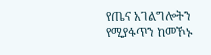የጤና አገልግሎትን የሚያፋጥን ከመኾኑ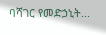ባሻገር የመድኃኒት...